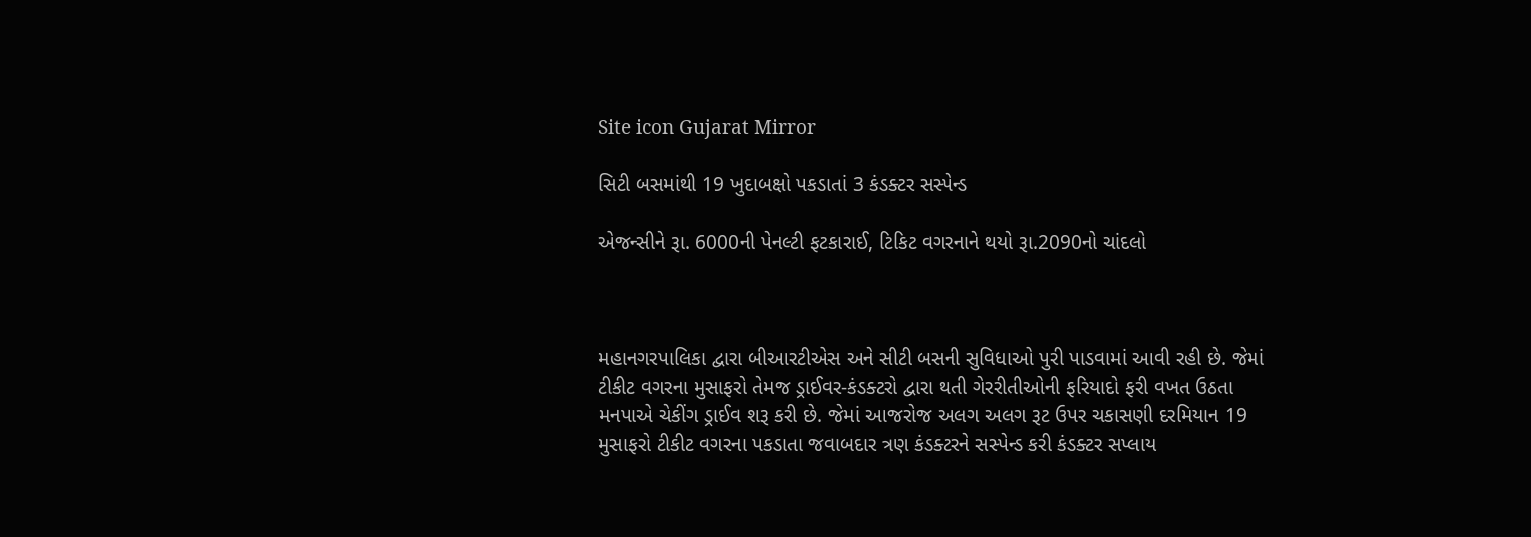Site icon Gujarat Mirror

સિટી બસમાંથી 19 ખુદાબક્ષો પકડાતાં 3 કંડક્ટર સસ્પેન્ડ

એજન્સીને રૂા. 6000ની પેનલ્ટી ફટકારાઈ, ટિકિટ વગરનાને થયો રૂા.2090નો ચાંદલો



મહાનગરપાલિકા દ્વારા બીઆરટીએસ અને સીટી બસની સુવિધાઓ પુરી પાડવામાં આવી રહી છે. જેમાં ટીકીટ વગરના મુસાફરો તેમજ ડ્રાઈવર-કંડક્ટરો દ્વારા થતી ગેરરીતીઓની ફરિયાદો ફરી વખત ઉઠતા મનપાએ ચેકીંગ ડ્રાઈવ શરૂ કરી છે. જેમાં આજરોજ અલગ અલગ રૂટ ઉપર ચકાસણી દરમિયાન 19 મુસાફરો ટીકીટ વગરના પકડાતા જવાબદાર ત્રણ કંડક્ટરને સસ્પેન્ડ કરી કંડક્ટર સપ્લાય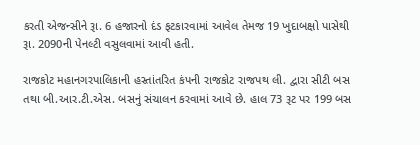કરતી એજન્સીને રૂા. 6 હજારનો દંડ ફટકારવામાં આવેલ તેમજ 19 ખુદાબક્ષો પાસેથી રૂા. 2090ની પેનલ્ટી વસુલવામાં આવી હતી.

રાજકોટ મહાનગરપાલિકાની હસ્તાંતરિત કંપની રાજકોટ રાજપથ લી. દ્વારા સીટી બસ તથા બી.આર.ટી.એસ. બસનું સંચાલન કરવામાં આવે છે. હાલ 73 રૂટ પર 199 બસ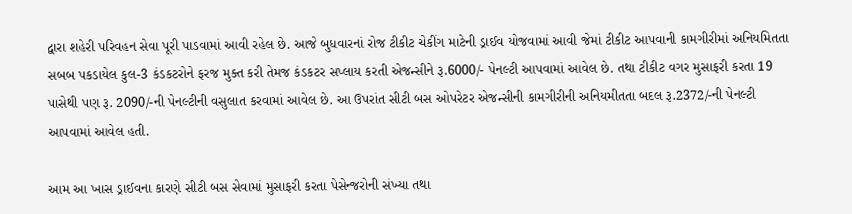દ્વારા શહેરી પરિવહન સેવા પૂરી પાડવામાં આવી રહેલ છે. આજે બુધવારનાં રોજ ટીકીટ ચેકીંગ માટેની ડ્રાઈવ યોજવામાં આવી જેમાં ટીકીટ આપવાની કામગીરીમાં અનિયમિતતા સબબ પકડાયેલ કુલ-3 કંડકટરોને ફરજ મુક્ત કરી તેમજ કંડકટર સપ્લાય કરતી એજન્સીને રૂ.6000/- પેનલ્ટી આપવામાં આવેલ છે. તથા ટીકીટ વગર મુસાફરી કરતા 19 પાસેથી પણ રૂ. 2090/-ની પેનલ્ટીની વસુલાત કરવામાં આવેલ છે. આ ઉપરાંત સીટી બસ ઓપરેટર એજન્સીની કામગીરીની અનિયમીતતા બદલ રૂ.2372/-ની પેનલ્ટી આપવામાં આવેલ હતી.

આમ આ ખાસ ડ્રાઈવના કારણે સીટી બસ સેવામાં મુસાફરી કરતા પેસેન્જરોની સંખ્યા તથા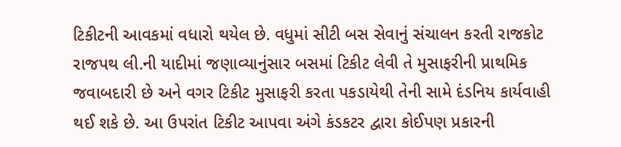ટિકીટની આવકમાં વધારો થયેલ છે. વધુમાં સીટી બસ સેવાનું સંચાલન કરતી રાજકોટ રાજપથ લી.ની યાદીમાં જણાવ્યાનુંસાર બસમાં ટિકીટ લેવી તે મુસાફરીની પ્રાથમિક જવાબદારી છે અને વગર ટિકીટ મુસાફરી કરતા પકડાયેથી તેની સામે દંડનિય કાર્યવાહી થઈ શકે છે. આ ઉપરાંત ટિકીટ આપવા અંગે કંડકટર દ્વારા કોઈપણ પ્રકારની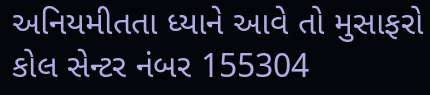અનિયમીતતા ધ્યાને આવે તો મુસાફરો કોલ સેન્ટર નંબર 155304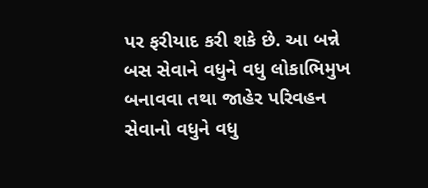પર ફરીયાદ કરી શકે છે. આ બન્ને બસ સેવાને વધુને વધુ લોકાભિમુખ બનાવવા તથા જાહેર પરિવહન સેવાનો વધુને વધુ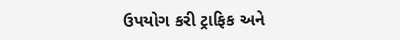ઉપયોગ કરી ટ્રાફિક અને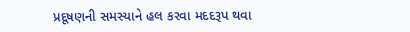પ્રદૂષણની સમસ્યાને હલ કરવા મદદરૂપ થવા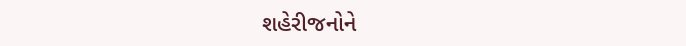શહેરીજનોને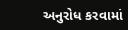અનુરોધ કરવામાં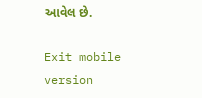આવેલ છે.

Exit mobile version